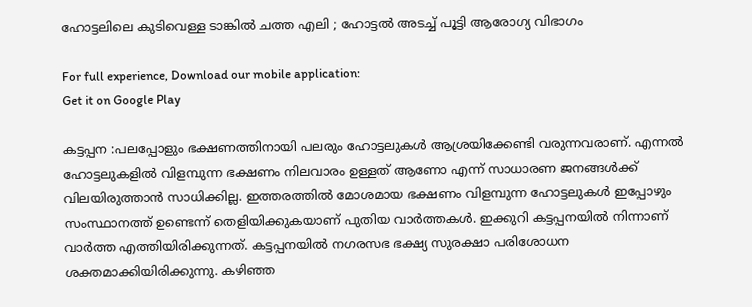ഹോട്ടലിലെ കുടിവെള്ള ടാങ്കില്‍ ചത്ത എലി ; ഹോട്ടല്‍ അടച്ച് പൂട്ടി ആരോഗ്യ വിഭാഗം

For full experience, Download our mobile application:
Get it on Google Play

കട്ടപ്പന :പലപ്പോളും ഭക്ഷണത്തിനായി പലരും ഹോട്ടലുകള്‍ ആശ്രയിക്കേണ്ടി വരുന്നവരാണ്. എന്നല്‍ ഹോട്ടലുകളില്‍ വിളമ്പുന്ന ഭക്ഷണം നിലവാരം ഉള്ളത് ആണോ എന്ന് സാധാരണ ജനങ്ങള്‍ക്ക് വിലയിരുത്താന്‍ സാധിക്കില്ല. ഇത്തരത്തില്‍ മോശമായ ഭക്ഷണം വിളമ്പുന്ന ഹോട്ടലുകള്‍ ഇപ്പോഴും സംസ്ഥാനത്ത് ഉണ്ടെന്ന് തെളിയിക്കുകയാണ് പുതിയ വാര്‍ത്തകള്‍. ഇക്കുറി കട്ടപ്പനയില്‍ നിന്നാണ് വാര്‍ത്ത എത്തിയിരിക്കുന്നത്. കട്ടപ്പനയില്‍ നഗരസഭ ഭക്ഷ്യ സുരക്ഷാ പരിശോധന ശക്തമാക്കിയിരിക്കുന്നു. കഴിഞ്ഞ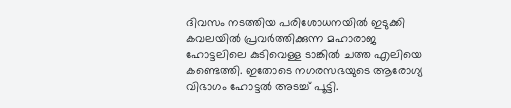ദിവസം നടത്തിയ പരിശോധനയില്‍ ഇടുക്കി കവലയില്‍ പ്രവര്‍ത്തിക്കുന്ന മഹാരാജ ഹോട്ടലിലെ കുടിവെള്ള ടാങ്കില്‍ ചത്ത എലിയെ കണ്ടെത്തി. ഇതോടെ നഗരസഭയുടെ ആരോഗ്യ വിഭാഗം ഹോട്ടല്‍ അടച്ച് പൂട്ടി.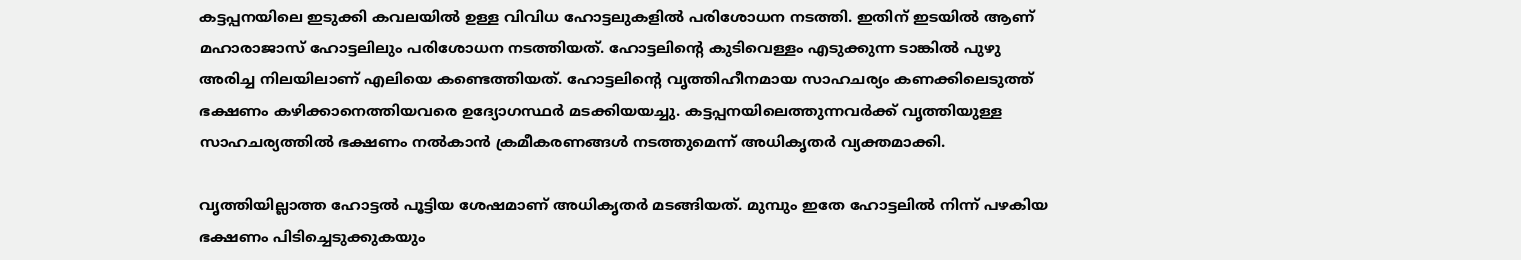കട്ടപ്പനയിലെ ഇടുക്കി കവലയില്‍ ഉള്ള വിവിധ ഹോട്ടലുകളില്‍ പരിശോധന നടത്തി. ഇതിന് ഇടയില്‍ ആണ് മഹാരാജാസ് ഹോട്ടലിലും പരിശോധന നടത്തിയത്. ഹോട്ടലിന്റെ കുടിവെള്ളം എടുക്കുന്ന ടാങ്കില്‍ പുഴു അരിച്ച നിലയിലാണ് എലിയെ കണ്ടെത്തിയത്. ഹോട്ടലിന്റെ വൃത്തിഹീനമായ സാഹചര്യം കണക്കിലെടുത്ത് ഭക്ഷണം കഴിക്കാനെത്തിയവരെ ഉദ്യോഗസ്ഥര്‍ മടക്കിയയച്ചു. കട്ടപ്പനയിലെത്തുന്നവര്‍ക്ക് വൃത്തിയുള്ള സാഹചര്യത്തില്‍ ഭക്ഷണം നല്‍കാന്‍ ക്രമീകരണങ്ങള്‍ നടത്തുമെന്ന് അധികൃതര്‍ വ്യക്തമാക്കി.

വൃത്തിയില്ലാത്ത ഹോട്ടല്‍ പൂട്ടിയ ശേഷമാണ് അധികൃതര്‍ മടങ്ങിയത്. മുമ്പും ഇതേ ഹോട്ടലില്‍ നിന്ന് പഴകിയ ഭക്ഷണം പിടിച്ചെടുക്കുകയും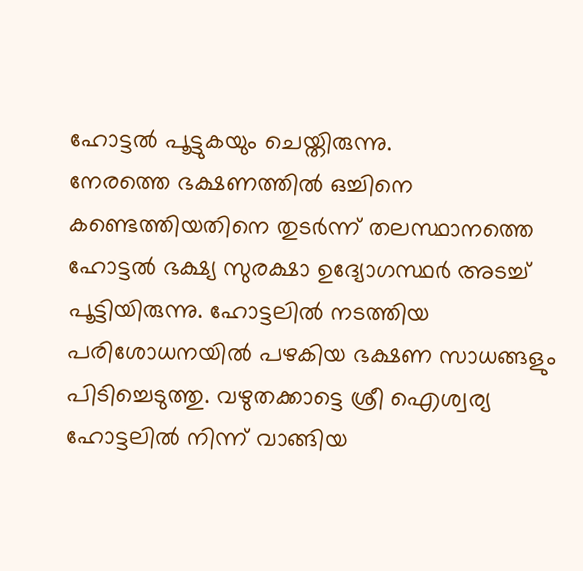ഹോട്ടല്‍ പൂട്ടുകയും ചെയ്തിരുന്നു.
നേരത്തെ ഭക്ഷണത്തില്‍ ഒച്ചിനെ കണ്ടെത്തിയതിനെ തുടര്‍ന്ന് തലസ്ഥാനത്തെ ഹോട്ടല്‍ ഭക്ഷ്യ സുരക്ഷാ ഉദ്യോഗസ്ഥര്‍ അടച്ച് പൂട്ടിയിരുന്നു. ഹോട്ടലില്‍ നടത്തിയ പരിശോധനയില്‍ പഴകിയ ഭക്ഷണ സാധങ്ങളും പിടിച്ചെടുത്തു. വഴുതക്കാട്ടെ ശ്രീ ഐശ്വര്യ ഹോട്ടലില്‍ നിന്ന് വാങ്ങിയ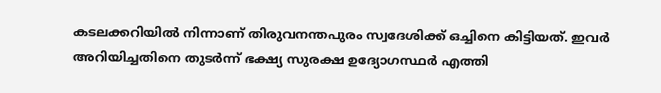കടലക്കറിയില്‍ നിന്നാണ് തിരുവനന്തപുരം സ്വദേശിക്ക് ഒച്ചിനെ കിട്ടിയത്. ഇവര്‍ അറിയിച്ചതിനെ തുടര്‍ന്ന് ഭക്ഷ്യ സുരക്ഷ ഉദ്യോഗസ്ഥര്‍ എത്തി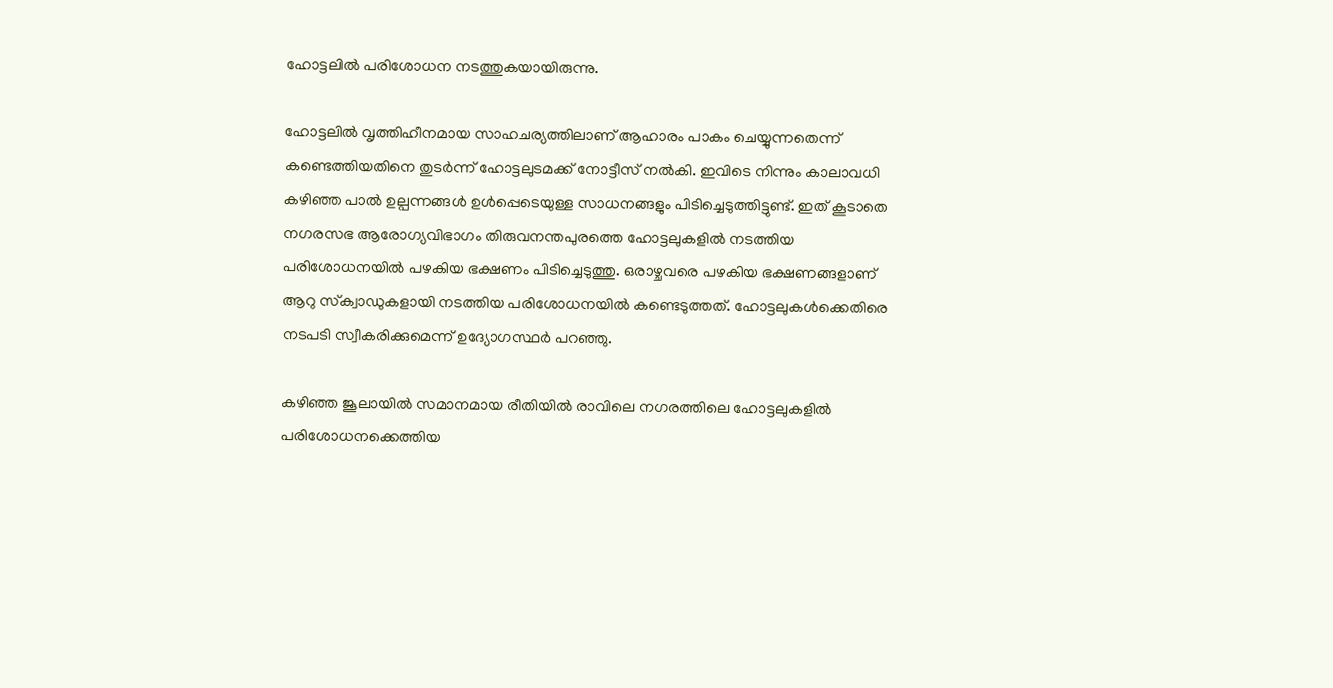ഹോട്ടലില്‍ പരിശോധന നടത്തുകയായിരുന്നു.

ഹോട്ടലില്‍ വൃത്തിഹീനമായ സാഹചര്യത്തിലാണ് ആഹാരം പാകം ചെയ്യുന്നതെന്ന് കണ്ടെത്തിയതിനെ തുടര്‍ന്ന് ഹോട്ടലുടമക്ക് നോട്ടീസ് നല്‍കി. ഇവിടെ നിന്നും കാലാവധി കഴിഞ്ഞ പാല്‍ ഉല്പന്നങ്ങള്‍ ഉള്‍പ്പെടെയുള്ള സാധനങ്ങളും പിടിച്ചെടുത്തിട്ടുണ്ട്. ഇത് കൂടാതെ നഗരസഭ ആരോഗ്യവിഭാഗം തിരുവനന്തപുരത്തെ ഹോട്ടലുകളില്‍ നടത്തിയ പരിശോധനയില്‍ പഴകിയ ഭക്ഷണം പിടിച്ചെടുത്തു. ഒരാഴ്ചവരെ പഴകിയ ഭക്ഷണങ്ങളാണ് ആറു സ്‌ക്വാഡുകളായി നടത്തിയ പരിശോധനയില്‍ കണ്ടെടുത്തത്. ഹോട്ടലുകള്‍ക്കെതിരെ നടപടി സ്വീകരിക്കുമെന്ന് ഉദ്യോഗസ്ഥര്‍ പറഞ്ഞു.

കഴിഞ്ഞ ജൂലായില്‍ സമാനമായ രീതിയില്‍ രാവിലെ നഗരത്തിലെ ഹോട്ടലുകളില്‍ പരിശോധനക്കെത്തിയ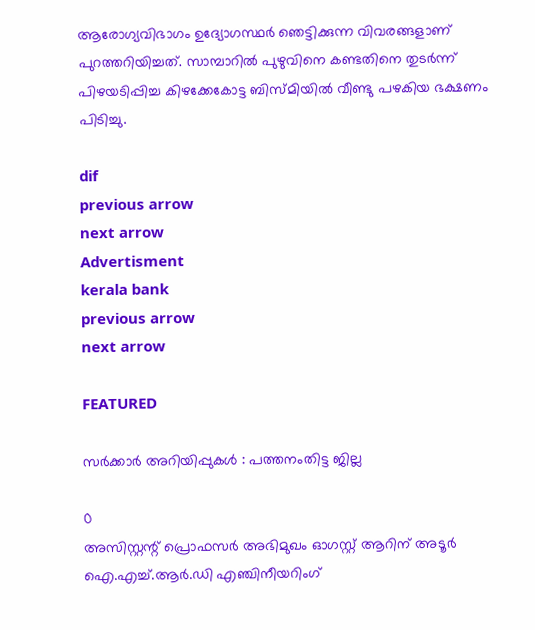ആരോഗ്യവിഭാഗം ഉദ്യോഗസ്ഥര്‍ ഞെട്ടിക്കുന്ന വിവരങ്ങളാണ് പുറത്തറിയിച്ചത്. സാമ്പാറില്‍ പുഴുവിനെ കണ്ടതിനെ തുടര്‍ന്ന് പിഴയടിപ്പിച്ച കിഴക്കേകോട്ട ബിസ്മിയില്‍ വീണ്ടു പഴകിയ ഭക്ഷണം പിടിച്ചു.

dif
previous arrow
next arrow
Advertisment
kerala bank
previous arrow
next arrow

FEATURED

സര്‍ക്കാര്‍ അറിയിപ്പുകള്‍ : പത്തനംതിട്ട ജില്ല

0
അസിസ്റ്റന്റ് പ്രൊഫസര്‍ അഭിമുഖം ഓഗസ്റ്റ് ആറിന് അടൂര്‍ ഐ.എച്ച്.ആര്‍.ഡി എഞ്ചിനീയറിംഗ്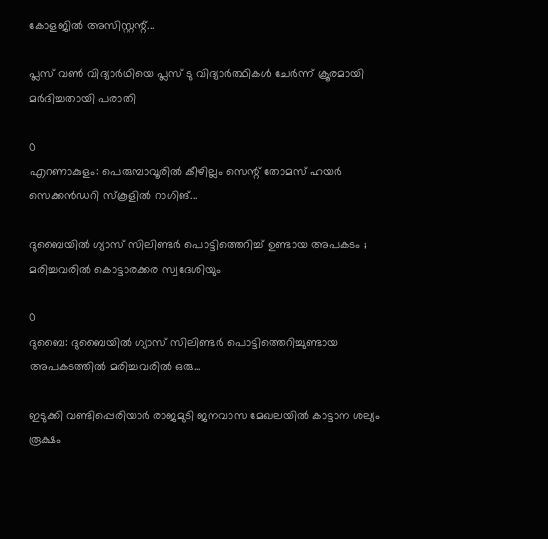കോളജില്‍ അസിസ്റ്റന്റ്...

പ്ലസ് വൺ വിദ്യാർഥിയെ പ്ലസ് ടു വിദ്യാർത്ഥികൾ ചേർന്ന് ക്രൂരമായി മർദിച്ചതായി പരാതി

0
എറണാകുളം: പെരുമ്പാവൂരിൽ കീഴില്ലം സെന്റ് തോമസ് ഹയർ സെക്കൻഡറി സ്കൂളിൽ റാഗിങ്...

ദുബൈയിൽ ഗ്യാസ് സിലിണ്ടർ പൊട്ടിത്തെറിച്ച് ഉണ്ടായ അപകടം ; മരിച്ചവരിൽ കൊട്ടാരക്കര സ്വദേശിയും

0
ദുബൈ: ദുബൈയിൽ ഗ്യാസ് സിലിണ്ടർ പൊട്ടിത്തെറിച്ചുണ്ടായ അപകടത്തിൽ മരിച്ചവരിൽ ഒരു...

ഇടുക്കി വണ്ടിപ്പെരിയാർ രാജമുടി ജനവാസ മേഖലയിൽ കാട്ടാന ശല്യം രൂക്ഷം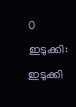0
ഇടുക്കി: ഇടുക്കി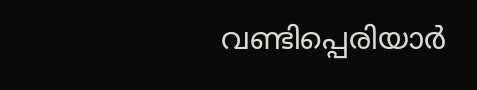വണ്ടിപ്പെരിയാർ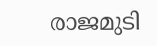രാജമുടി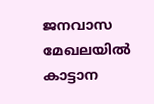ജനവാസ മേഖലയിൽ കാട്ടാന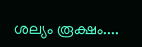ശല്യം രൂക്ഷം....